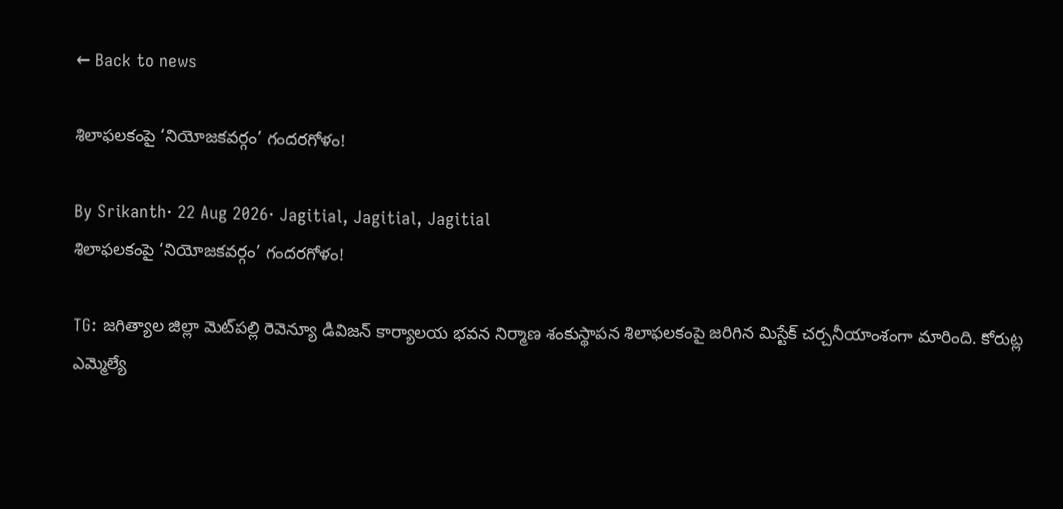← Back to news

శిలాఫలకంపై ‘నియోజకవర్గం’ గందరగోళం!

By Srikanth· 22 Aug 2026· Jagitial, Jagitial, Jagitial
శిలాఫలకంపై ‘నియోజకవర్గం’ గందరగోళం!

TG: జగిత్యాల జిల్లా మెట్‌పల్లి రెవెన్యూ డివిజన్ కార్యాలయ భవన నిర్మాణ శంకుస్థాపన శిలాఫలకంపై జరిగిన మిస్టేక్ చర్చనీయాంశంగా మారింది. కోరుట్ల ఎమ్మెల్యే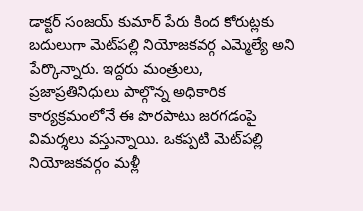డాక్టర్ సంజయ్ కుమార్ పేరు కింద కోరుట్లకు బదులుగా మెట్‌పల్లి నియోజకవర్గ ఎమ్మెల్యే అని పేర్కొన్నారు. ఇద్దరు మంత్రులు, ప్రజాప్రతినిధులు పాల్గొన్న అధికారిక కార్యక్రమంలోనే ఈ పొరపాటు జరగడంపై విమర్శలు వస్తున్నాయి. ఒకప్పటి మెట్‌పల్లి నియోజకవర్గం మళ్లీ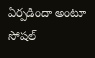ఏర్పడిందా అంటూ సోషల్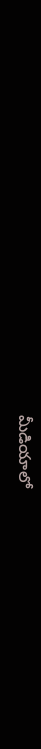మీడియాలో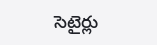సెటైర్లు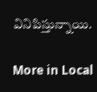వినిపిస్తున్నాయి.

More in Local